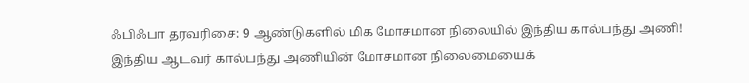ஃபிஃபா தரவரிசை: 9 ஆண்டுகளில் மிக மோசமான நிலையில் இந்திய கால்பந்து அணி!
இந்திய ஆடவர் கால்பந்து அணியின் மோசமான நிலைமையைக்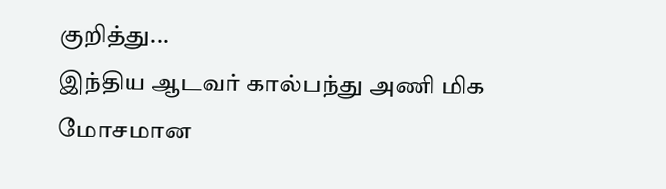குறித்து...
இந்திய ஆடவர் கால்பந்து அணி மிக மோசமான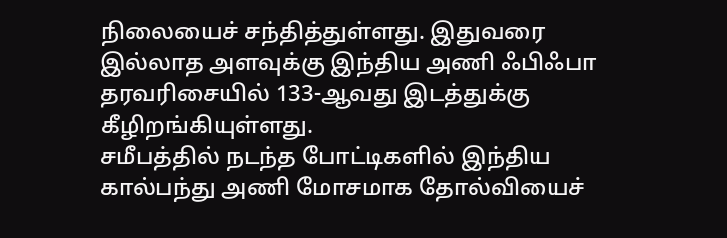நிலையைச் சந்தித்துள்ளது. இதுவரை இல்லாத அளவுக்கு இந்திய அணி ஃபிஃபா தரவரிசையில் 133-ஆவது இடத்துக்கு கீழிறங்கியுள்ளது.
சமீபத்தில் நடந்த போட்டிகளில் இந்திய கால்பந்து அணி மோசமாக தோல்வியைச்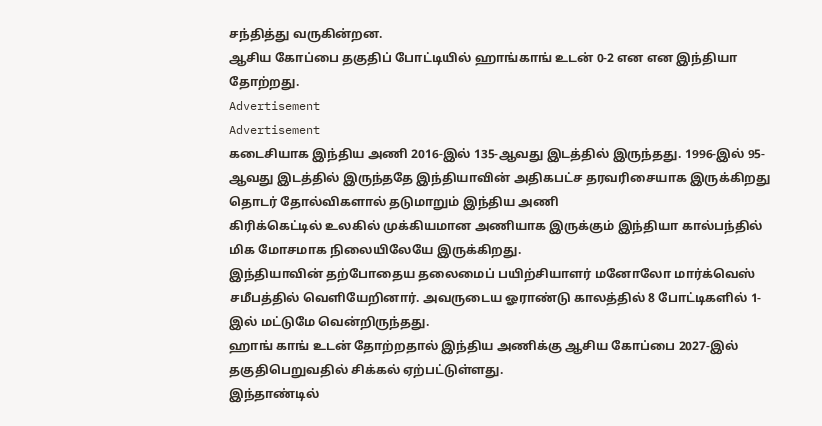சந்தித்து வருகின்றன.
ஆசிய கோப்பை தகுதிப் போட்டியில் ஹாங்காங் உடன் 0-2 என என இந்தியா தோற்றது.
Advertisement
Advertisement
கடைசியாக இந்திய அணி 2016-இல் 135-ஆவது இடத்தில் இருந்தது. 1996-இல் 95-ஆவது இடத்தில் இருந்ததே இந்தியாவின் அதிகபட்ச தரவரிசையாக இருக்கிறது
தொடர் தோல்விகளால் தடுமாறும் இந்திய அணி
கிரிக்கெட்டில் உலகில் முக்கியமான அணியாக இருக்கும் இந்தியா கால்பந்தில் மிக மோசமாக நிலையிலேயே இருக்கிறது.
இந்தியாவின் தற்போதைய தலைமைப் பயிற்சியாளர் மனோலோ மார்க்வெஸ் சமீபத்தில் வெளியேறினார். அவருடைய ஓராண்டு காலத்தில் 8 போட்டிகளில் 1-இல் மட்டுமே வென்றிருந்தது.
ஹாங் காங் உடன் தோற்றதால் இந்திய அணிக்கு ஆசிய கோப்பை 2027-இல் தகுதிபெறுவதில் சிக்கல் ஏற்பட்டுள்ளது.
இந்தாண்டில்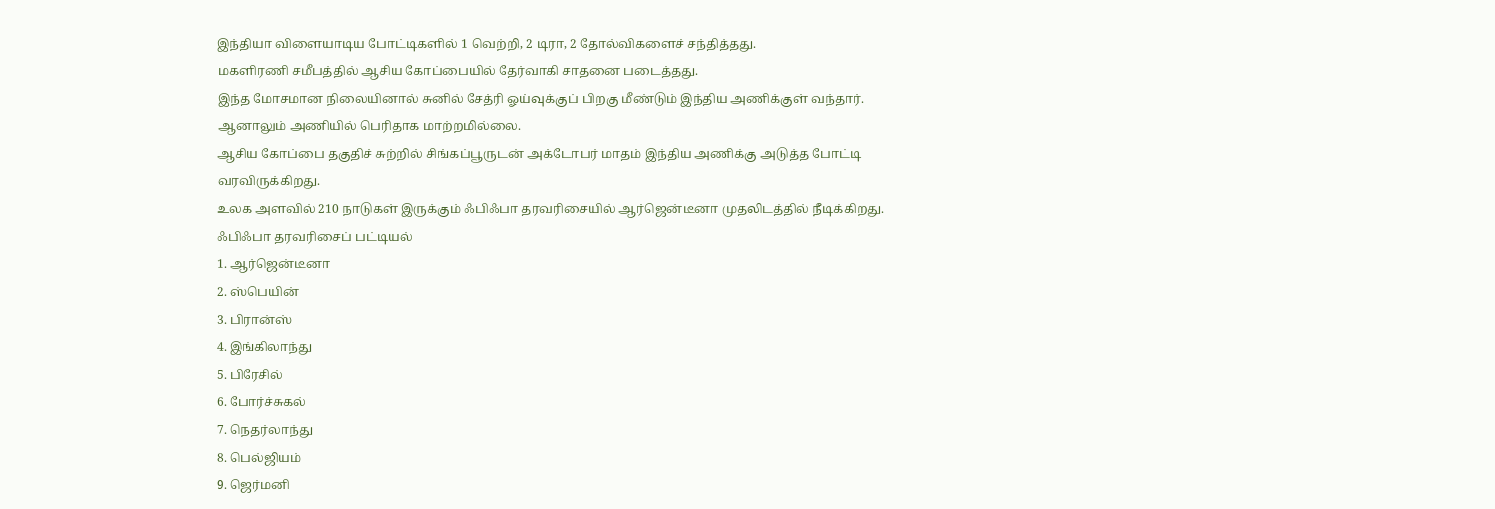இந்தியா விளையாடிய போட்டிகளில் 1 வெற்றி, 2 டிரா, 2 தோல்விகளைச் சந்தித்தது.
மகளிரணி சமீபத்தில் ஆசிய கோப்பையில் தேர்வாகி சாதனை படைத்தது.
இந்த மோசமான நிலையினால் சுனில் சேத்ரி ஓய்வுக்குப் பிறகு மீண்டும் இந்திய அணிக்குள் வந்தார். ஆனாலும் அணியில் பெரிதாக மாற்றமில்லை.
ஆசிய கோப்பை தகுதிச் சுற்றில் சிங்கப்பூருடன் அக்டோபர் மாதம் இந்திய அணிக்கு அடுத்த போட்டி வரவிருக்கிறது.
உலக அளவில் 210 நாடுகள் இருக்கும் ஃபிஃபா தரவரிசையில் ஆர்ஜென்டீனா முதலிடத்தில் நீடிக்கிறது.
ஃபிஃபா தரவரிசைப் பட்டியல்
1. ஆர்ஜென்டீனா
2. ஸ்பெயின்
3. பிரான்ஸ்
4. இங்கிலாந்து
5. பிரேசில்
6. போர்ச்சுகல்
7. நெதர்லாந்து
8. பெல்ஜியம்
9. ஜெர்மனி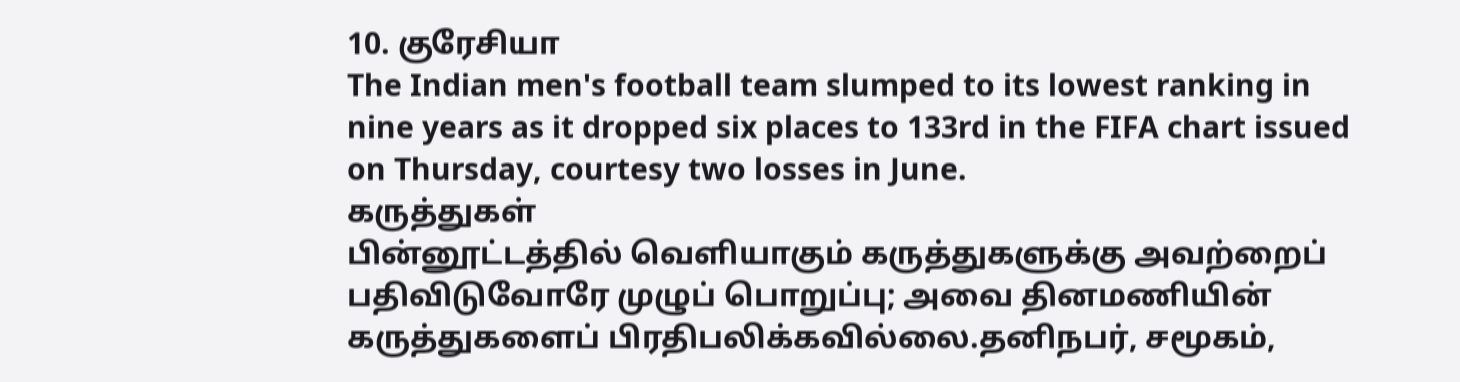10. குரேசியா
The Indian men's football team slumped to its lowest ranking in nine years as it dropped six places to 133rd in the FIFA chart issued on Thursday, courtesy two losses in June.
கருத்துகள்
பின்னூட்டத்தில் வெளியாகும் கருத்துகளுக்கு அவற்றைப் பதிவிடுவோரே முழுப் பொறுப்பு; அவை தினமணியின் கருத்துகளைப் பிரதிபலிக்கவில்லை.தனிநபர், சமூகம்,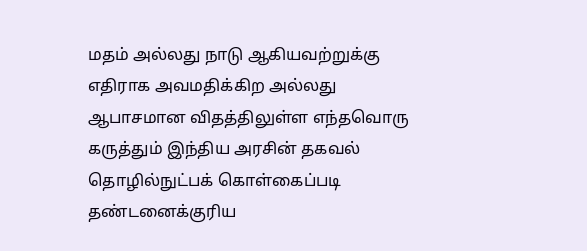மதம் அல்லது நாடு ஆகியவற்றுக்கு எதிராக அவமதிக்கிற அல்லது ஆபாசமான விதத்திலுள்ள எந்தவொரு கருத்தும் இந்திய அரசின் தகவல் தொழில்நுட்பக் கொள்கைப்படி தண்டனைக்குரிய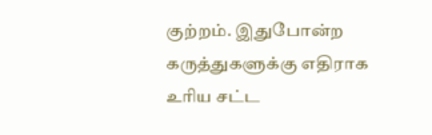குற்றம். இதுபோன்ற கருத்துகளுக்கு எதிராக உரிய சட்ட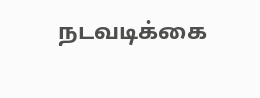நடவடிக்கை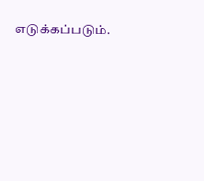எடுக்கப்படும்.